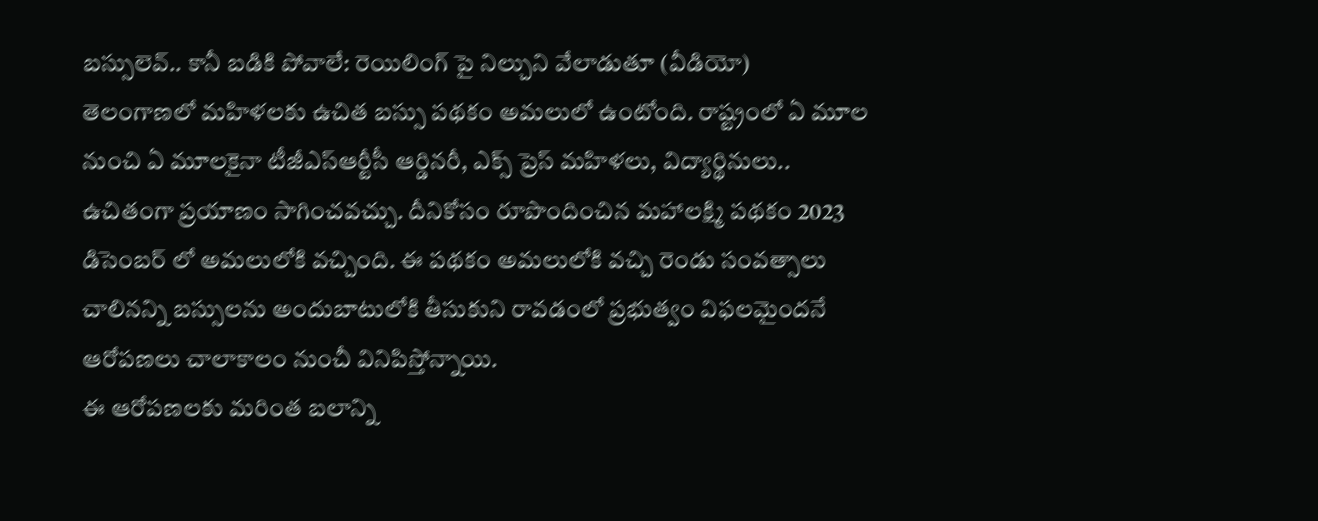బస్సులెవ్.. కానీ బడికి పోవాలే: రెయిలింగ్ పై నిల్చుని వేలాడుతూ (వీడియో)
తెలంగాణలో మహిళలకు ఉచిత బస్సు పథకం అమలులో ఉంటోంది. రాష్ట్రంలో ఏ మూల నుంచి ఏ మూలకైనా టీజీఎస్ఆర్టీసీ ఆర్డినరీ, ఎక్స్ ప్రెస్ మహిళలు, విద్యార్థినులు.. ఉచితంగా ప్రయాణం సాగించవచ్చు. దీనికోసం రూపొందించిన మహాలక్ష్మి పథకం 2023 డిసెంబర్ లో అమలులోకి వచ్చింది. ఈ పథకం అమలులోకి వచ్చి రెండు సంవత్సాలు చాలినన్ని బస్సులను అందుబాటులోకి తీసుకుని రావడంలో ప్రభుత్వం విఫలమైందనే ఆరోపణలు చాలాకాలం నుంచీ వినిపిస్తోన్నాయి.
ఈ ఆరోపణలకు మరింత బలాన్ని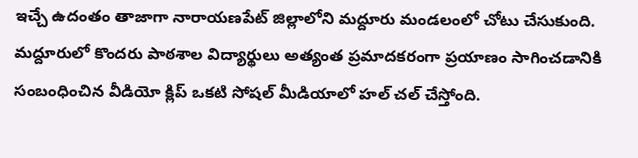ఇచ్చే ఉదంతం తాజాగా నారాయణపేట్ జిల్లాలోని మద్దూరు మండలంలో చోటు చేసుకుంది. మద్దూరులో కొందరు పాఠశాల విద్యార్థులు అత్యంత ప్రమాదకరంగా ప్రయాణం సాగించడానికి సంబంధించిన వీడియో క్లిప్ ఒకటి సోషల్ మీడియాలో హల్ చల్ చేస్తోంది.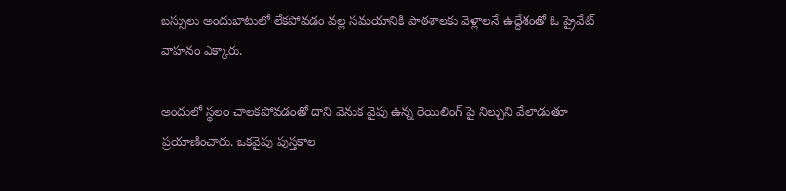బస్సులు అందుబాటులో లేకపోవడం వల్ల సమయానికి పాఠశాలకు వెళ్లాలనే ఉద్దేశంతో ఓ ప్రైవేట్ వాహనం ఎక్కారు.

అందులో స్థలం చాలకపోవడంతో దాని వెనుక వైపు ఉన్న రెయిలింగ్ పై నిల్చుని వేలాడుతూ ప్రయాణించారు. ఒకవైపు పుస్తకాల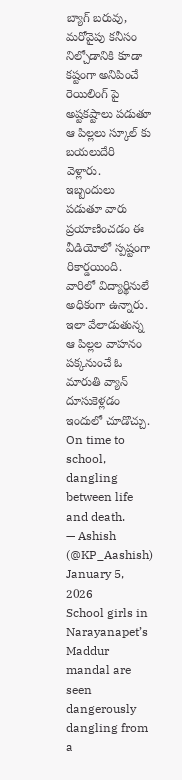బ్యాగ్ బరువు, మరోవైపు కనీసం నిల్చోడానికి కూడా కష్టంగా అనిపించే రెయిలింగ్ పై అష్టకష్టాలు పడుతూ ఆ పిల్లలు స్కూల్ కు బయలుదేరి వెళ్లారు. ఇబ్బందులు పడుతూ వారు ప్రయాణించడం ఈ వీడియోలో స్పష్టంగా రికార్డయింది. వారిలో విద్యార్థినులే అధికంగా ఉన్నారు. ఇలా వేలాడుతున్న ఆ పిల్లల వాహనం పక్కనుంచే ఓ మారుతి వ్యాన్ దూసుకెళ్లడం ఇందులో చూడొచ్చు.
On time to school, dangling between life and death.
— Ashish (@KP_Aashish) January 5, 2026
School girls in Narayanapet’s Maddur mandal are seen dangerously dangling from a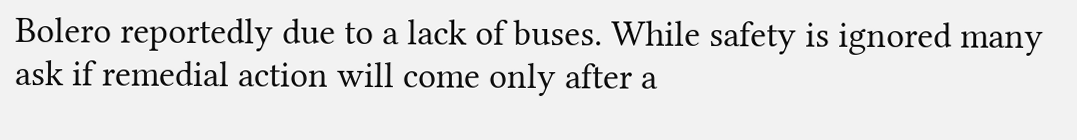Bolero reportedly due to a lack of buses. While safety is ignored many ask if remedial action will come only after a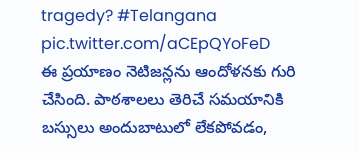tragedy? #Telangana pic.twitter.com/aCEpQYoFeD
ఈ ప్రయాణం నెటిజన్లను ఆందోళనకు గురి చేసింది. పాఠశాలలు తెరిచే సమయానికి బస్సులు అందుబాటులో లేకపోవడం,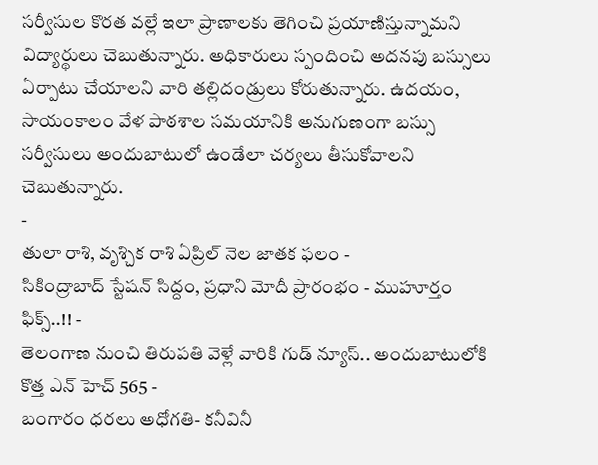సర్వీసుల కొరత వల్లే ఇలా ప్రాణాలకు తెగించి ప్రయాణిస్తున్నామని విద్యార్థులు చెబుతున్నారు. అధికారులు స్పందించి అదనపు బస్సులు ఏర్పాటు చేయాలని వారి తల్లిదండ్రులు కోరుతున్నారు. ఉదయం, సాయంకాలం వేళ పాఠశాల సమయానికి అనుగుణంగా బస్సు సర్వీసులు అందుబాటులో ఉండేలా చర్యలు తీసుకోవాలని చెబుతున్నారు.
-
తులా రాశి, వృశ్చిక రాశి ఏప్రిల్ నెల జాతక ఫలం -
సికింద్రాబాద్ స్టేషన్ సిద్దం, ప్రధాని మోదీ ప్రారంభం - ముహూర్తం ఫిక్స్..!! -
తెలంగాణ నుంచి తిరుపతి వెళ్లే వారికి గుడ్ న్యూస్.. అందుబాటులోకి కొత్త ఎన్ హెచ్ 565 -
బంగారం ధరలు అధోగతి- కనీవినీ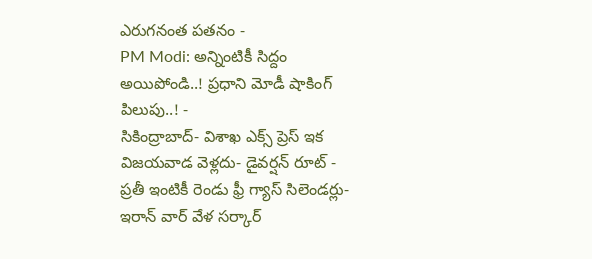ఎరుగనంత పతనం -
PM Modi: అన్నింటికీ సిద్దం అయిపోండి..! ప్రధాని మోడీ షాకింగ్ పిలుపు..! -
సికింద్రాబాద్- విశాఖ ఎక్స్ ప్రెస్ ఇక విజయవాడ వెళ్లదు- డైవర్షన్ రూట్ -
ప్రతీ ఇంటికీ రెండు ఫ్రీ గ్యాస్ సిలెండర్లు-ఇరాన్ వార్ వేళ సర్కార్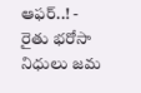ఆఫర్..! -
రైతు భరోసా నిధులు జమ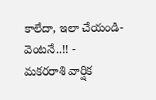కాలేదా, ఇలా చేయండి- వెంటనే..!! -
మకరరాశి వార్షిక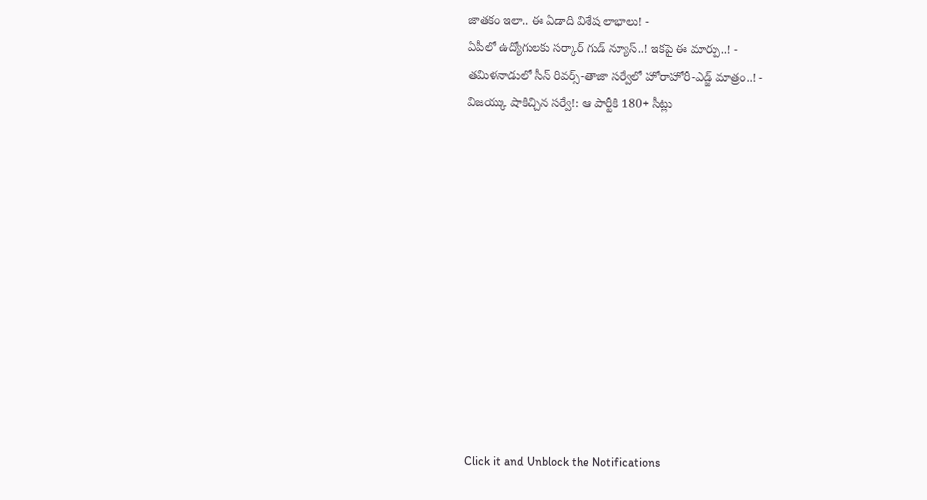జాతకం ఇలా.. ఈ ఏడాది విశేష లాభాలు! -
ఏపీలో ఉద్యోగులకు సర్కార్ గుడ్ న్యూస్..! ఇకపై ఈ మార్పు..! -
తమిళనాడులో సీన్ రివర్స్-తాజా సర్వేలో హోరాహోరీ-ఎడ్జ్ మాత్రం..! -
విజయ్కు షాకిచ్చిన సర్వే!: ఆ పార్టీకి 180+ సీట్లు












Click it and Unblock the Notifications